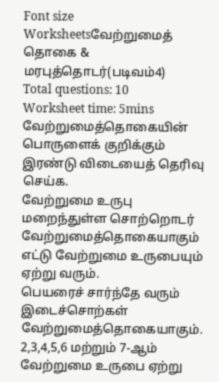Font size
Worksheetsவேற்றுமைத் தொகை & மரபுத்தொடர்(படிவம்4)
Total questions: 10
Worksheet time: 5mins
வேற்றுமைத்தொகையின் பொருளைக் குறிக்கும் இரண்டு விடையைத் தெரிவு செய்க.
வேற்றுமை உருபு மறைந்துள்ள சொற்றொடர் வேற்றுமைத்தொகையாகும்
எட்டு வேற்றுமை உருபையும் ஏற்று வரும்.
பெயரைச் சார்ந்தே வரும் இடைச்சொற்கள் வேற்றுமைத்தொகையாகும்.
2,3,4,5,6 மற்றும் 7-ஆம் வேற்றுமை உருபை ஏற்று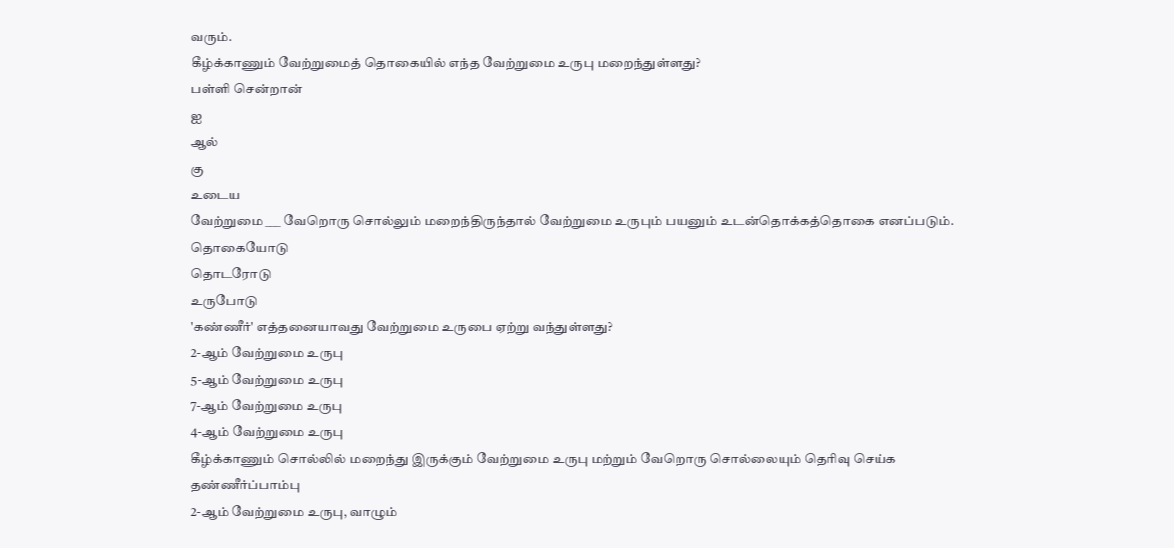வரும்.
கீழ்க்காணும் வேற்றுமைத் தொகையில் எந்த வேற்றுமை உருபு மறைந்துள்ளது?
பள்ளி சென்றான்
ஐ
ஆல்
கு
உடைய
வேற்றுமை ___ வேறொரு சொல்லும் மறைந்திருந்தால் வேற்றுமை உருபும் பயனும் உடன்தொக்கத்தொகை எனப்படும்.
தொகையோடு
தொடரோடு
உருபோடு
'கண்ணீர்' எத்தனையாவது வேற்றுமை உருபை ஏற்று வந்துள்ளது?
2-ஆம் வேற்றுமை உருபு
5-ஆம் வேற்றுமை உருபு
7-ஆம் வேற்றுமை உருபு
4-ஆம் வேற்றுமை உருபு
கீழ்க்காணும் சொல்லில் மறைந்து இருக்கும் வேற்றுமை உருபு மற்றும் வேறொரு சொல்லையும் தெரிவு செய்க
தண்ணீர்ப்பாம்பு
2-ஆம் வேற்றுமை உருபு, வாழும்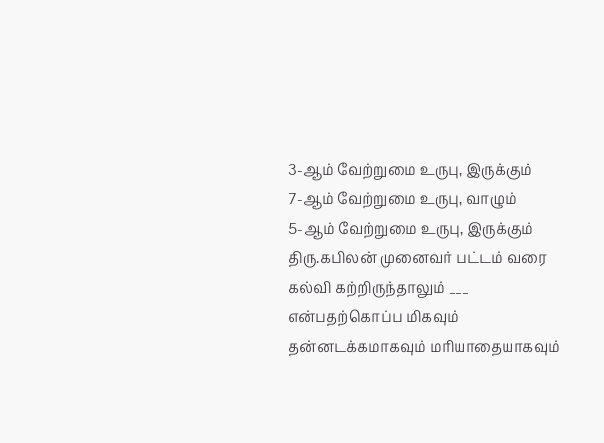3-ஆம் வேற்றுமை உருபு, இருக்கும்
7-ஆம் வேற்றுமை உருபு, வாழும்
5-ஆம் வேற்றுமை உருபு, இருக்கும்
திரு.கபிலன் முனைவர் பட்டம் வரை கல்வி கற்றிருந்தாலும் ___ என்பதற்கொப்ப மிகவும் தன்னடக்கமாகவும் மரியாதையாகவும்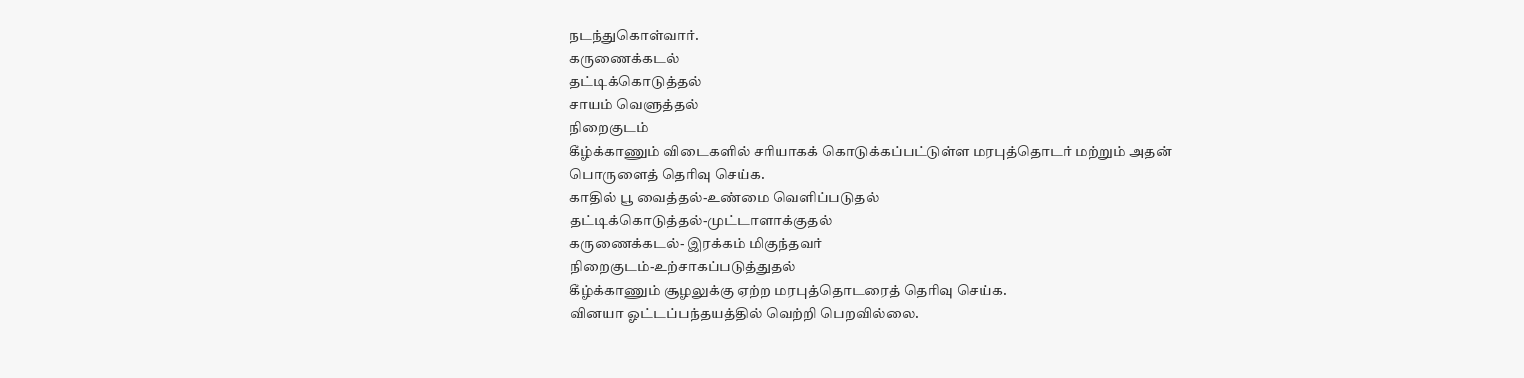நடந்துகொள்வார்.
கருணைக்கடல்
தட்டிக்கொடுத்தல்
சாயம் வெளுத்தல்
நிறைகுடம்
கீழ்க்காணும் விடைகளில் சரியாகக் கொடுக்கப்பட்டுள்ள மரபுத்தொடர் மற்றும் அதன் பொருளைத் தெரிவு செய்க.
காதில் பூ வைத்தல்-உண்மை வெளிப்படுதல்
தட்டிக்கொடுத்தல்-முட்டாளாக்குதல்
கருணைக்கடல்- இரக்கம் மிகுந்தவர்
நிறைகுடம்-உற்சாகப்படுத்துதல்
கீழ்க்காணும் சூழலுக்கு ஏற்ற மரபுத்தொடரைத் தெரிவு செய்க.
வினயா ஓட்டப்பந்தயத்தில் வெற்றி பெறவில்லை.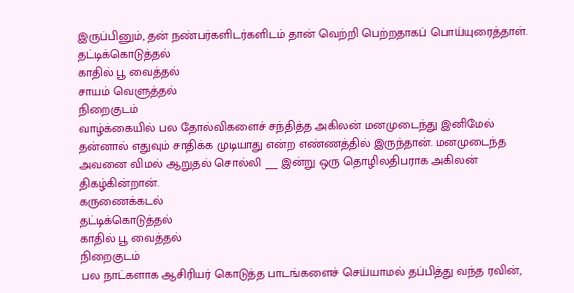இருப்பினும், தன் நண்பர்களிடர்களிடம் தான் வெற்றி பெற்றதாகப் பொய்யுரைத்தாள்.
தட்டிக்கொடுத்தல்
காதில் பூ வைத்தல்
சாயம் வெளுத்தல்
நிறைகுடம்
வாழ்க்கையில் பல தோல்விகளைச் சந்தித்த அகிலன் மனமுடைந்து இனிமேல் தன்னால் எதுவும் சாதிக்க முடியாது என்ற எண்ணத்தில் இருந்தான். மனமுடைந்த அவனை விமல் ஆறுதல் சொல்லி ___ இன்று ஒரு தொழிலதிபராக அகிலன் திகழ்கின்றான்.
கருணைக்கடல்
தட்டிக்கொடுத்தல்
காதில் பூ வைத்தல்
நிறைகுடம்
பல நாட்களாக ஆசிரியர் கொடுத்த பாடங்களைச் செய்யாமல் தப்பித்து வந்த ரவின்,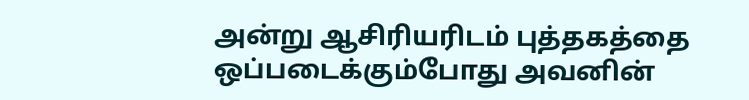அன்று ஆசிரியரிடம் புத்தகத்தை ஒப்படைக்கும்போது அவனின்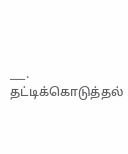___.
தட்டிக்கொடுத்தல்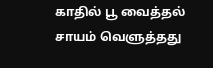காதில் பூ வைத்தல்
சாயம் வெளுத்தது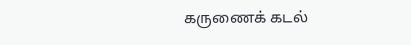கருணைக் கடல்